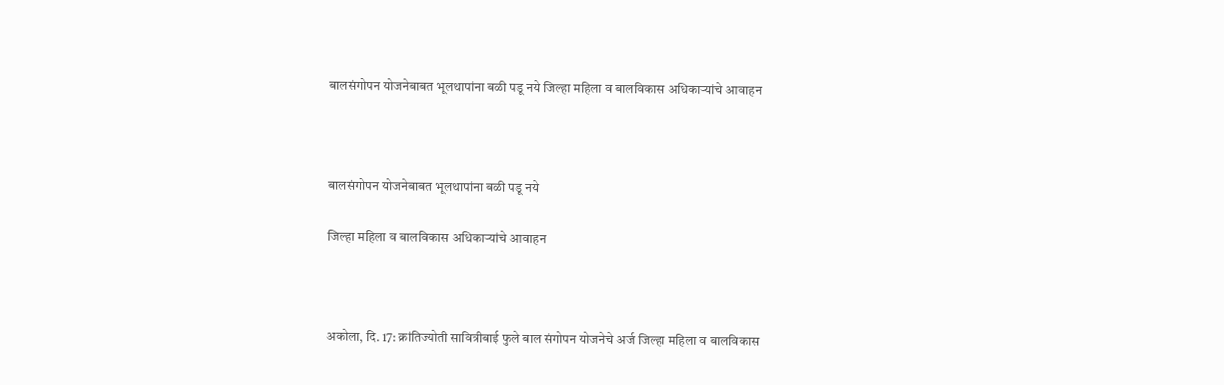बालसंगोपन योजनेबाबत भूलथापांना बळी पडू नये जिल्हा महिला व बालविकास अधिकाऱ्यांचे आवाहन



बालसंगोपन योजनेबाबत भूलथापांना बळी पडू नये

जिल्हा महिला व बालविकास अधिकाऱ्यांचे आवाहन



अकोला, दि. 17: क्रांतिज्योती सावित्रीबाई फुले बाल संगोपन योजनेचे अर्ज जिल्हा महिला व बालविकास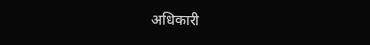अधिकारी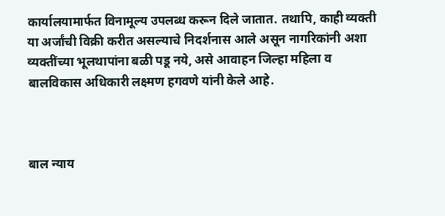कार्यालयामार्फत विनामूल्य उपलब्ध करून दिले जातात. तथापि, काही व्यक्ती या अर्जांची विक्री करीत असल्याचे निदर्शनास आले असून नागरिकांनी अशा व्यक्तींच्या भूलथापांना बळी पडू नये, असे आवाहन जिल्हा महिला व बालविकास अधिकारी लक्ष्मण हगवणे यांनी केले आहे.



बाल न्याय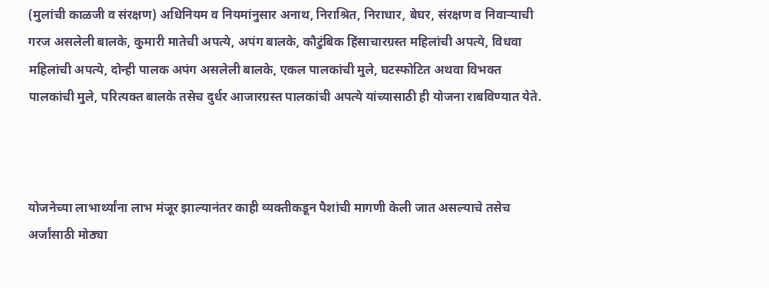(मुलांची काळजी व संरक्षण) अधिनियम व नियमांनुसार अनाथ, निराश्रित, निराधार, बेघर, संरक्षण व निवाऱ्याची गरज असलेली बालके, कुमारी मातेची अपत्ये, अपंग बालके, कौटुंबिक हिंसाचारग्रस्त महिलांची अपत्ये, विधवा महिलांची अपत्ये, दोन्ही पालक अपंग असलेली बालके, एकल पालकांची मुले, घटस्फोटित अथवा विभक्त पालकांची मुले, परित्यक्त बालके तसेच दुर्धर आजारग्रस्त पालकांची अपत्ये यांच्यासाठी ही योजना राबविण्यात येते.



योजनेच्या लाभार्थ्यांना लाभ मंजूर झाल्यानंतर काही व्यक्तीकडून पैशांची मागणी केली जात असल्याचे तसेच अर्जांसाठी मोठ्या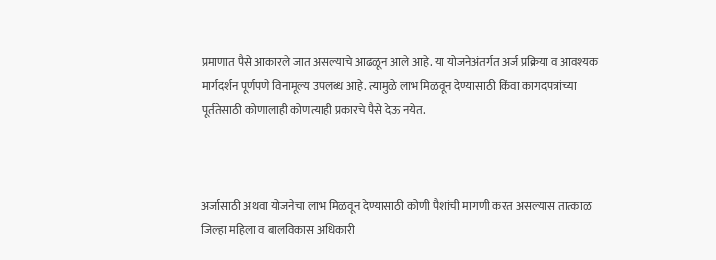प्रमाणात पैसे आकारले जात असल्याचे आढळून आले आहे. या योजनेअंतर्गत अर्ज प्रक्रिया व आवश्यक मार्गदर्शन पूर्णपणे विनामूल्य उपलब्ध आहे. त्यामुळे लाभ मिळवून देण्यासाठी किंवा कागदपत्रांच्या पूर्ततेसाठी कोणालाही कोणत्याही प्रकारचे पैसे देऊ नयेत.



अर्जासाठी अथवा योजनेचा लाभ मिळवून देण्यासाठी कोणी पैशांची मागणी करत असल्यास तात्काळ जिल्हा महिला व बालविकास अधिकारी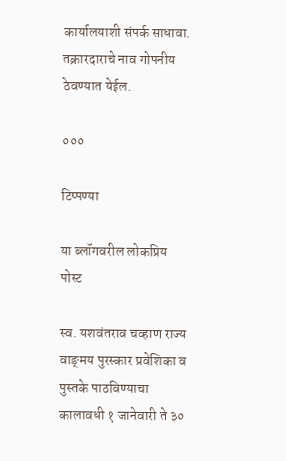कार्यालयाशी संपर्क साधावा. तक्रारदाराचे नाव गोपनीय ठेवण्यात येईल.

०००

टिप्पण्या

या ब्लॉगवरील लोकप्रिय पोस्ट

स्व. यशवंतराव चव्हाण राज्य वाङ्‌मय पुरस्कार प्रवेशिका व पुस्तके पाठविण्याचा कालावधी १ जानेवारी ते ३०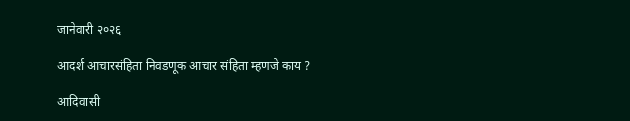जानेवारी २०२६

आदर्श आचारसंहिता निवडणूक आचार संहिता म्हणजे काय ?

आदिवासी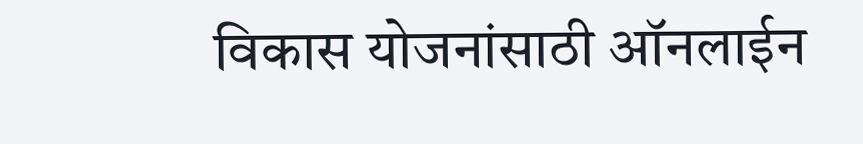विकास योजनांसाठी ऑनलाईन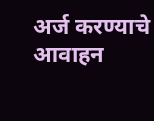अर्ज करण्याचे आवाहन